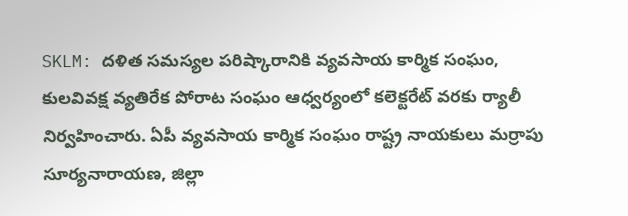SKLM: దళిత సమస్యల పరిష్కారానికి వ్యవసాయ కార్మిక సంఘం, కులవివక్ష వ్యతిరేక పోరాట సంఘం ఆధ్వర్యంలో కలెక్టరేట్ వరకు ర్యాలీ నిర్వహించారు. ఏపీ వ్యవసాయ కార్మిక సంఘం రాష్ట్ర నాయకులు మర్రాపు సూర్యనారాయణ, జిల్లా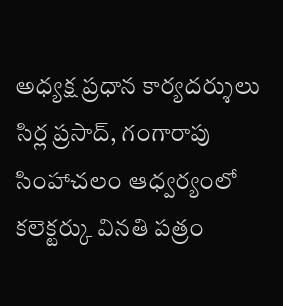అధ్యక్ష ప్రధాన కార్యదర్శులు సిర్ల ప్రసాద్, గంగారాపు సింహాచలం ఆధ్వర్యంలో కలెక్టర్కు వినతి పత్రం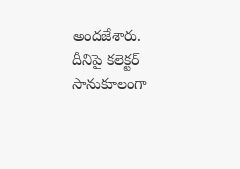అందజేశారు. దీనిపై కలెక్టర్ సానుకూలంగా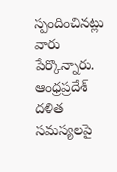స్పందించినట్లు వారు పేర్కొన్నారు.
ఆంధ్రప్రదేశ్
దళిత సమస్యలపై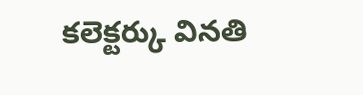కలెక్టర్కు వినతి